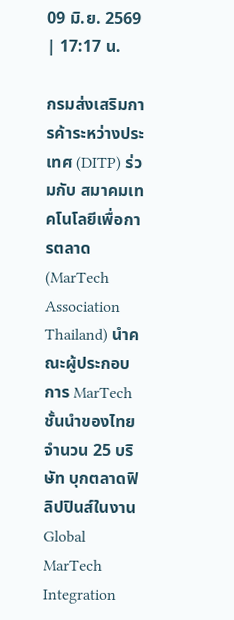09 มิ.ย. 2569 | 17:17 น.

กรมส่งเสริมการค้าระหว่างประเทศ (DITP) ร่วมกับ สมาคมเทคโนโลยีเพื่อการตลาด (MarTech Association Thailand) นำคณะผู้ประกอบการ MarTech ชั้นนำของไทยจำนวน 25 บริษัท บุกตลาดฟิลิปปินส์ในงาน Global MarTech Integration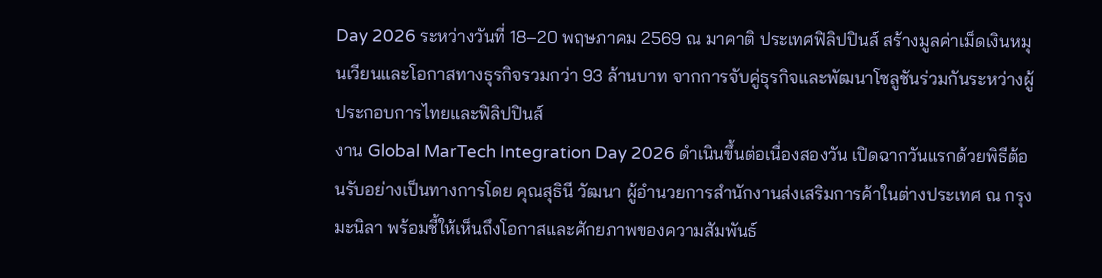Day 2026 ระหว่างวันที่ 18–20 พฤษภาคม 2569 ณ มาคาติ ประเทศฟิลิปปินส์ สร้างมูลค่าเม็ดเงินหมุนเวียนและโอกาสทางธุรกิจรวมกว่า 93 ล้านบาท จากการจับคู่ธุรกิจและพัฒนาโซลูชันร่วมกันระหว่างผู้ประกอบการไทยและฟิลิปปินส์
งาน Global MarTech Integration Day 2026 ดำเนินขึ้นต่อเนื่องสองวัน เปิดฉากวันแรกด้วยพิธีต้อนรับอย่างเป็นทางการโดย คุณสุธินี วัฒนา ผู้อำนวยการสำนักงานส่งเสริมการค้าในต่างประเทศ ณ กรุงมะนิลา พร้อมชี้ให้เห็นถึงโอกาสและศักยภาพของความสัมพันธ์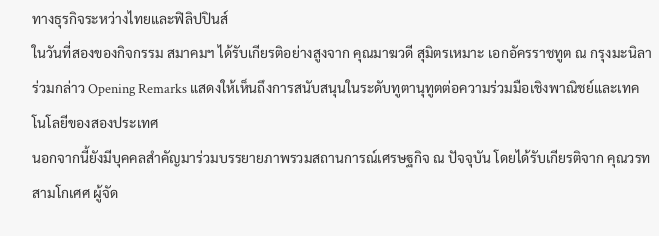ทางธุรกิจระหว่างไทยและฟิลิปปินส์
ในวันที่สองของกิจกรรม สมาคมฯ ได้รับเกียรติอย่างสูงจาก คุณมาฆวดี สุมิตรเหมาะ เอกอัครราชทูต ณ กรุงมะนิลา ร่วมกล่าว Opening Remarks แสดงให้เห็นถึงการสนับสนุนในระดับทูตานุทูตต่อความร่วมมือเชิงพาณิชย์และเทคโนโลยีของสองประเทศ
นอกจากนี้ยังมีบุคคลสำคัญมาร่วมบรรยายภาพรวมสถานการณ์เศรษฐกิจ ณ ปัจจุบัน โดยได้รับเกียรติจาก คุณวรท สามโกเศศ ผู้จัด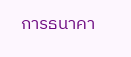การธนาคา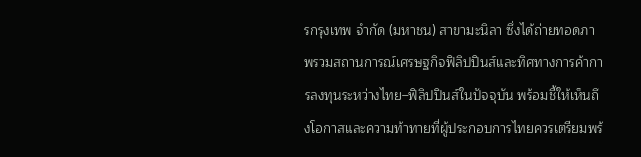รกรุงเทพ จำกัด (มหาชน) สาขามะนิลา ซึ่งได้ถ่ายทอดภาพรวมสถานการณ์เศรษฐกิจฟิลิปปินส์และทิศทางการค้าการลงทุนระหว่างไทย–ฟิลิปปินส์ในปัจจุบัน พร้อมชี้ให้เห็นถึงโอกาสและความท้าทายที่ผู้ประกอบการไทยควรเตรียมพร้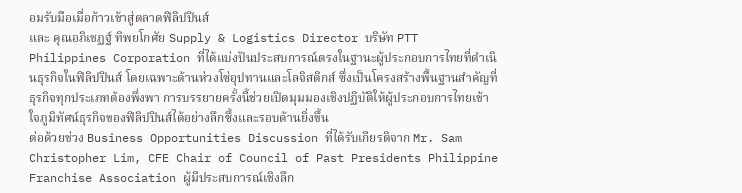อมรับมือเมื่อก้าวเข้าสู่ตลาดฟิลิปปินส์
และ คุณอภิเชฏฐ์ ทิพยโกศัย Supply & Logistics Director บริษัท PTT Philippines Corporation ที่ได้แบ่งปันประสบการณ์ตรงในฐานะผู้ประกอบการไทยที่ดำเนินธุรกิจในฟิลิปปินส์ โดยเฉพาะด้านห่วงโซ่อุปทานและโลจิสติกส์ ซึ่งเป็นโครงสร้างพื้นฐานสำคัญที่ธุรกิจทุกประเภทต้องพึ่งพา การบรรยายครั้งนี้ช่วยเปิดมุมมองเชิงปฏิบัติให้ผู้ประกอบการไทยเข้าใจภูมิทัศน์ธุรกิจของฟิลิปปินส์ได้อย่างลึกซึ้งและรอบด้านยิ่งขึ้น
ต่อด้วยช่วง Business Opportunities Discussion ที่ได้รับเกียรติจาก Mr. Sam Christopher Lim, CFE Chair of Council of Past Presidents Philippine Franchise Association ผู้มีประสบการณ์เชิงลึก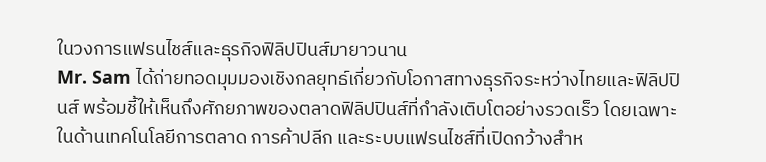ในวงการแฟรนไชส์และธุรกิจฟิลิปปินส์มายาวนาน
Mr. Sam ได้ถ่ายทอดมุมมองเชิงกลยุทธ์เกี่ยวกับโอกาสทางธุรกิจระหว่างไทยและฟิลิปปินส์ พร้อมชี้ให้เห็นถึงศักยภาพของตลาดฟิลิปปินส์ที่กำลังเติบโตอย่างรวดเร็ว โดยเฉพาะในด้านเทคโนโลยีการตลาด การค้าปลีก และระบบแฟรนไชส์ที่เปิดกว้างสำห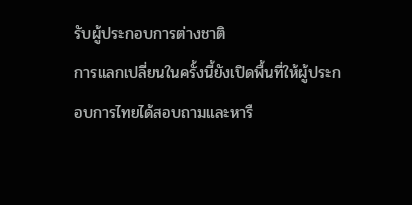รับผู้ประกอบการต่างชาติ
การแลกเปลี่ยนในครั้งนี้ยังเปิดพื้นที่ให้ผู้ประกอบการไทยได้สอบถามและหารื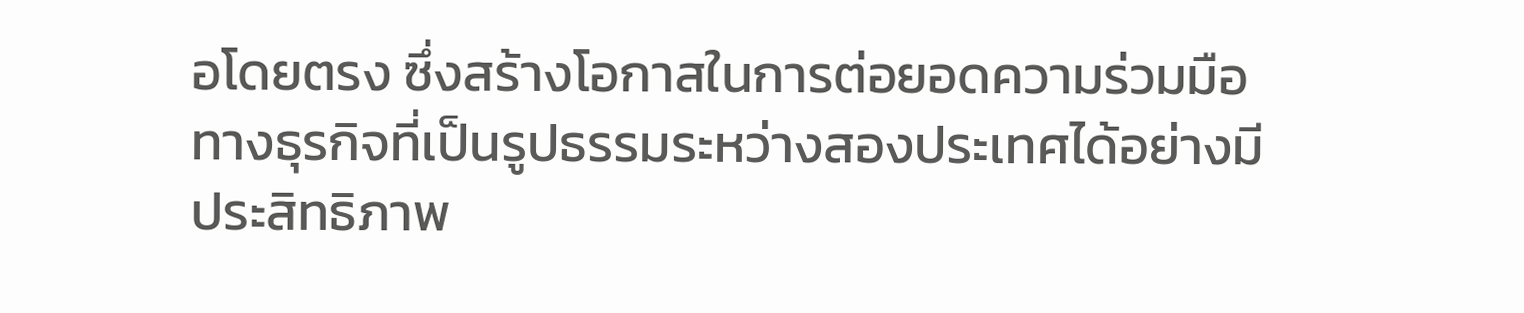อโดยตรง ซึ่งสร้างโอกาสในการต่อยอดความร่วมมือทางธุรกิจที่เป็นรูปธรรมระหว่างสองประเทศได้อย่างมีประสิทธิภาพ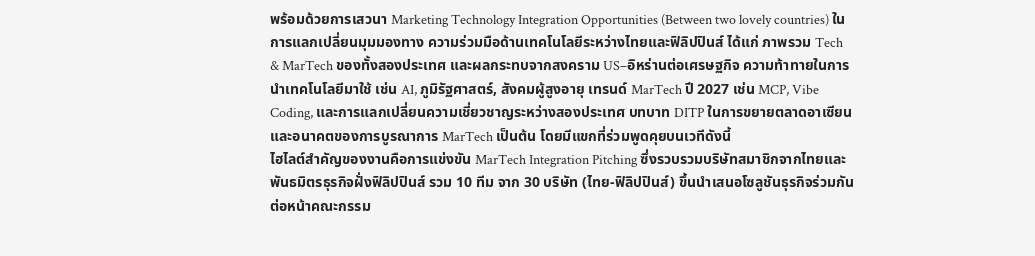พร้อมด้วยการเสวนา Marketing Technology Integration Opportunities (Between two lovely countries) ในการแลกเปลี่ยนมุมมองทาง ความร่วมมือด้านเทคโนโลยีระหว่างไทยและฟิลิปปินส์ ได้แก่ ภาพรวม Tech & MarTech ของทั้งสองประเทศ และผลกระทบจากสงคราม US–อิหร่านต่อเศรษฐกิจ ความท้าทายในการนำเทคโนโลยีมาใช้ เช่น AI, ภูมิรัฐศาสตร์, สังคมผู้สูงอายุ เทรนด์ MarTech ปี 2027 เช่น MCP, Vibe Coding, และการแลกเปลี่ยนความเชี่ยวชาญระหว่างสองประเทศ บทบาท DITP ในการขยายตลาดอาเซียน และอนาคตของการบูรณาการ MarTech เป็นต้น โดยมีแขกที่ร่วมพูดคุยบนเวทีดังนี้
ไฮไลต์สำคัญของงานคือการแข่งขัน MarTech Integration Pitching ซึ่งรวบรวมบริษัทสมาชิกจากไทยและพันธมิตรธุรกิจฝั่งฟิลิปปินส์ รวม 10 ทีม จาก 30 บริษัท (ไทย-ฟิลิปปินส์) ขึ้นนำเสนอโซลูชันธุรกิจร่วมกันต่อหน้าคณะกรรม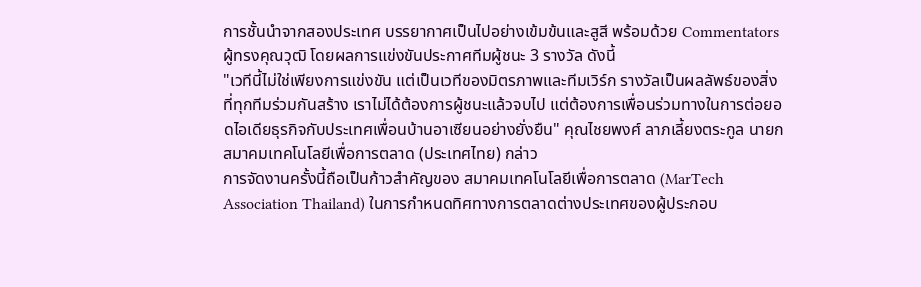การชั้นนำจากสองประเทศ บรรยากาศเป็นไปอย่างเข้มข้นและสูสี พร้อมด้วย Commentators ผู้ทรงคุณวุฒิ โดยผลการแข่งขันประกาศทีมผู้ชนะ 3 รางวัล ดังนี้
"เวทีนี้ไม่ใช่เพียงการแข่งขัน แต่เป็นเวทีของมิตรภาพและทีมเวิร์ก รางวัลเป็นผลลัพธ์ของสิ่งที่ทุกทีมร่วมกันสร้าง เราไม่ได้ต้องการผู้ชนะแล้วจบไป แต่ต้องการเพื่อนร่วมทางในการต่อยอดไอเดียธุรกิจกับประเทศเพื่อนบ้านอาเซียนอย่างยั่งยืน" คุณไชยพงศ์ ลาภเลี้ยงตระกูล นายกสมาคมเทคโนโลยีเพื่อการตลาด (ประเทศไทย) กล่าว
การจัดงานครั้งนี้ถือเป็นก้าวสำคัญของ สมาคมเทคโนโลยีเพื่อการตลาด (MarTech Association Thailand) ในการกำหนดทิศทางการตลาดต่างประเทศของผู้ประกอบ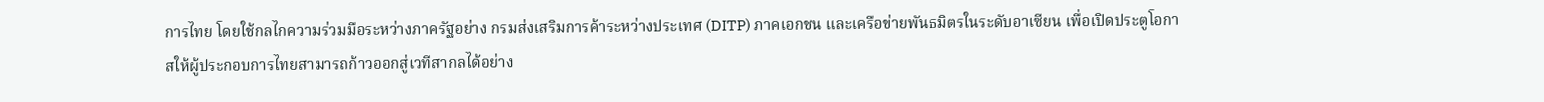การไทย โดยใช้กลไกความร่วมมือระหว่างภาครัฐอย่าง กรมส่งเสริมการค้าระหว่างประเทศ (DITP) ภาคเอกชน และเครือข่ายพันธมิตรในระดับอาเซียน เพื่อเปิดประตูโอกาสให้ผู้ประกอบการไทยสามารถก้าวออกสู่เวทีสากลได้อย่าง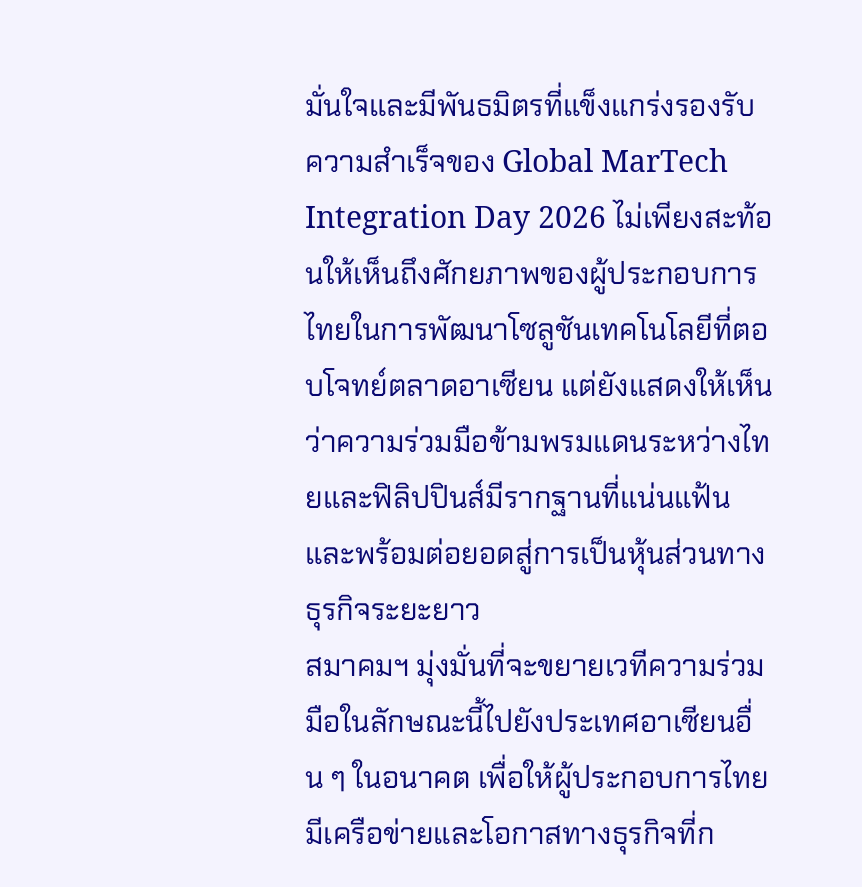มั่นใจและมีพันธมิตรที่แข็งแกร่งรองรับ
ความสำเร็จของ Global MarTech Integration Day 2026 ไม่เพียงสะท้อนให้เห็นถึงศักยภาพของผู้ประกอบการไทยในการพัฒนาโซลูชันเทคโนโลยีที่ตอบโจทย์ตลาดอาเซียน แต่ยังแสดงให้เห็นว่าความร่วมมือข้ามพรมแดนระหว่างไทยและฟิลิปปินส์มีรากฐานที่แน่นแฟ้นและพร้อมต่อยอดสู่การเป็นหุ้นส่วนทางธุรกิจระยะยาว
สมาคมฯ มุ่งมั่นที่จะขยายเวทีความร่วมมือในลักษณะนี้ไปยังประเทศอาเซียนอื่น ๆ ในอนาคต เพื่อให้ผู้ประกอบการไทยมีเครือข่ายและโอกาสทางธุรกิจที่ก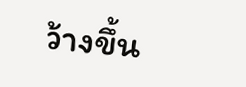ว้างขึ้น